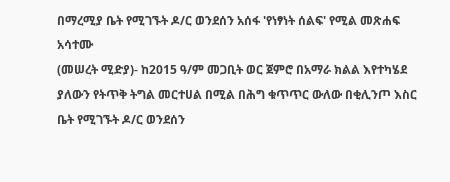በማረሚያ ቤት የሚገኙት ዶ/ር ወንደሰን አሰፋ 'የነፃነት ሰልፍ' የሚል መጽሐፍ አሳተሙ
(መሠረት ሚድያ)- ከ2015 ዓ/ም መጋቢት ወር ጀምሮ በአማራ ክልል እየተካሄደ ያለውን የትጥቅ ትግል መርተሀል በሚል በሕግ ቁጥጥር ውለው በቂሊንጦ እስር ቤት የሚገኙት ዶ/ር ወንደሰን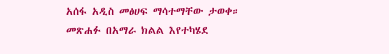አሰፋ አዲስ መፅሀፍ ማሳተማቸው ታወቀ።
መጽሐፉ በአማራ ክልል እየተካሄደ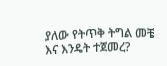ያለው የትጥቅ ትግል መቼ እና እንዴት ተጀመረ?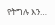የትግሉ እን…